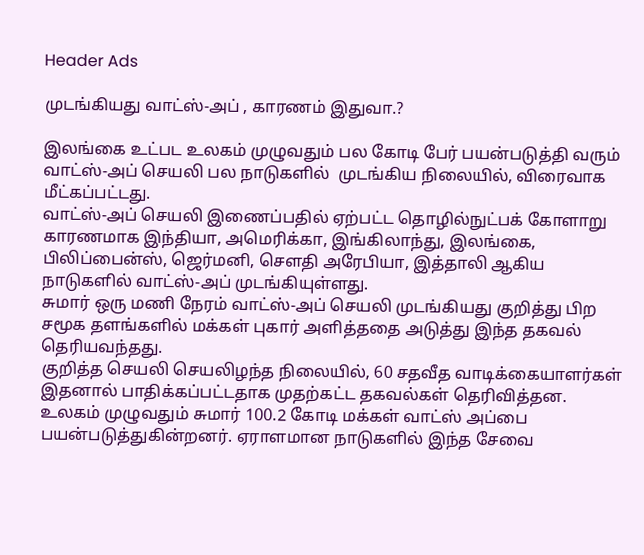Header Ads

முடங்கியது வாட்ஸ்-அப் , காரணம் இதுவா.?

இலங்கை உட்பட உலகம் முழுவதும் பல கோடி பேர் பயன்படுத்தி வரும் வாட்ஸ்-அப் செயலி பல நாடுகளில்  முடங்கிய நிலையில், விரைவாக மீட்கப்பட்டது.
வாட்ஸ்-அப் செயலி இணைப்பதில் ஏற்பட்ட தொழில்நுட்பக் கோளாறு காரணமாக இந்தியா, அமெரிக்கா, இங்கிலாந்து, இலங்கை, பிலிப்பைன்ஸ், ஜெர்மனி, சௌதி அரேபியா, இத்தாலி ஆகிய நாடுகளில் வாட்ஸ்-அப் முடங்கியுள்ளது.
சுமார் ஒரு மணி நேரம் வாட்ஸ்-அப் செயலி முடங்கியது குறித்து பிற சமூக தளங்களில் மக்கள் புகார் அளித்ததை அடுத்து இந்த தகவல் தெரியவந்தது.
குறித்த செயலி செயலிழந்த நிலையில், 60 சதவீத வாடிக்கையாளர்கள் இதனால் பாதிக்கப்பட்டதாக முதற்கட்ட தகவல்கள் தெரிவித்தன.
உலகம் முழுவதும் சுமார் 100.2 கோடி மக்கள் வாட்ஸ் அப்பை பயன்படுத்துகின்றனர். ஏராளமான நாடுகளில் இந்த சேவை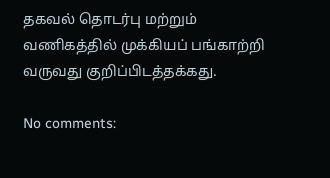தகவல் தொடர்பு மற்றும் வணிகத்தில் முக்கியப் பங்காற்றி வருவது குறிப்பிடத்தக்கது.

No comments: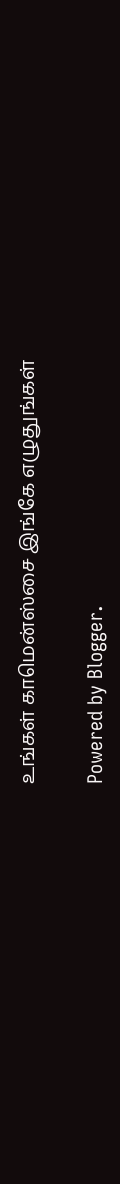உங்கள் காமென்ஸ்சை இங்கே எழுதுங்கள்

Powered by Blogger.